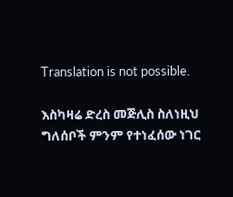Translation is not possible.

እስካዛሬ ድረስ መጅሊስ ስለነዚህ ግለሰቦች ምንም የተነፈሰው ነገር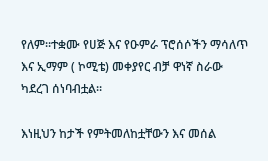የለም።ተቋሙ የሀጅ እና የዑምራ ፕሮሰሶችን ማሳለጥ እና ኢማም ( ኮሚቴ) መቀያየር ብቻ ዋነኛ ስራው ካደረገ ሰነባብቷል።

እነዚህን ከታች የምትመለከቷቸውን እና መሰል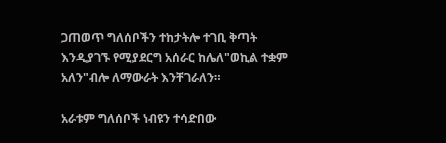ጋጠወጥ ግለሰቦችን ተከታትሎ ተገቢ ቅጣት እንዲያገኙ የሚያደርግ አሰራር ከሌለ"ወኪል ተቋም አለን"ብሎ ለማውራት እንቸገራለን።

አራቱም ግለሰቦች ነብዩን ተሳድበው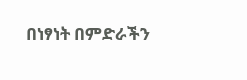በነፃነት በምድራችን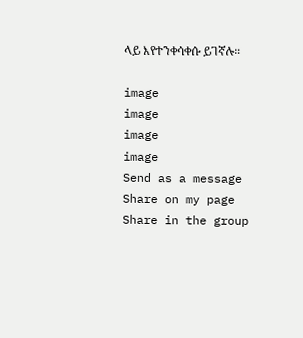ላይ እየተንቀሳቀሱ ይገኛሉ።

image
image
image
image
Send as a message
Share on my page
Share in the group